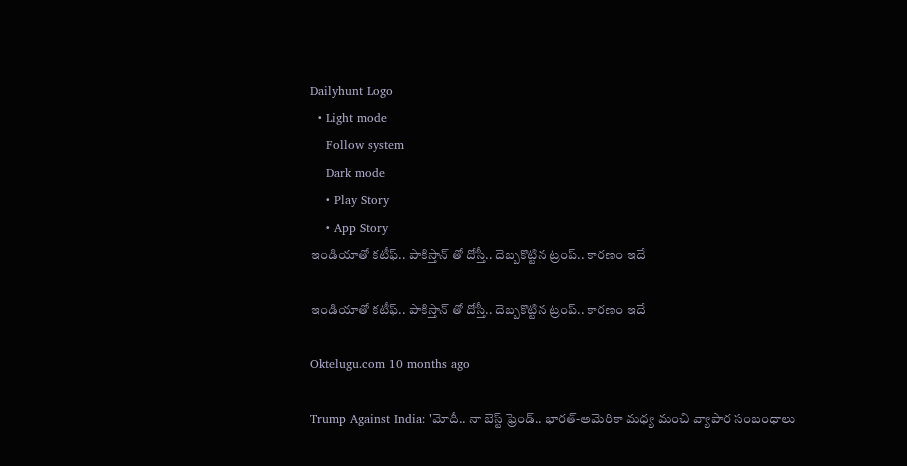Dailyhunt Logo
  • Light mode
    Follow system
    Dark mode
    • Play Story
    • App Story
ఇండియాతో కటీఫ్.. పాకిస్తాన్ తో దోస్తీ.. దెబ్బకొట్టిన ట్రంప్.. కారణం ఇదే

ఇండియాతో కటీఫ్.. పాకిస్తాన్ తో దోస్తీ.. దెబ్బకొట్టిన ట్రంప్.. కారణం ఇదే

Oktelugu.com 10 months ago

Trump Against India: 'మోదీ.. నా బెస్ట్‌ ఫ్రెండ్‌.. భారత్‌-అమెరికా మధ్య మంచి వ్యాపార సంబంధాలు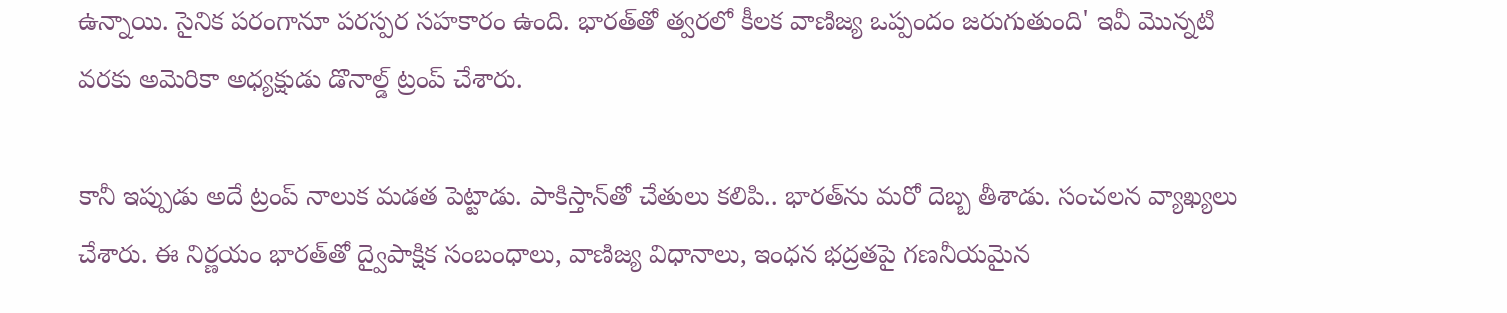ఉన్నాయి. సైనిక పరంగానూ పరస్పర సహకారం ఉంది. భారత్‌తో త్వరలో కీలక వాణిజ్య ఒప్పందం జరుగుతుంది' ఇవీ మొన్నటి వరకు అమెరికా అధ్యక్షుడు డొనాల్డ్‌ ట్రంప్‌ చేశారు.

కానీ ఇప్పుడు అదే ట్రంప్‌ నాలుక మడత పెట్టాడు. పాకిస్తాన్‌తో చేతులు కలిపి.. భారత్‌ను మరో దెబ్బ తీశాడు. సంచలన వ్యాఖ్యలు చేశారు. ఈ నిర్ణయం భారత్‌తో ద్వైపాక్షిక సంబంధాలు, వాణిజ్య విధానాలు, ఇంధన భద్రతపై గణనీయమైన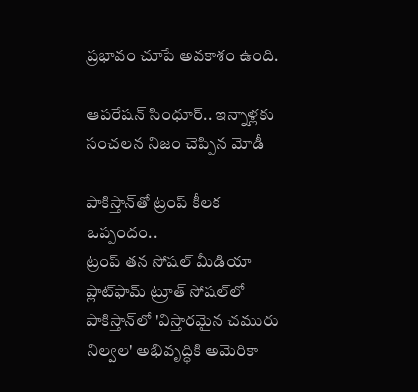ప్రభావం చూపే అవకాశం ఉంది.

ఆపరేషన్ సింధూర్.. ఇన్నాళ్లకు సంచలన నిజం చెప్పిన మోడీ

పాకిస్తాన్‌తో ట్రంప్‌ కీలక ఒప్పందం..
ట్రంప్‌ తన సోషల్‌ మీడియా ప్లాట్‌ఫామ్‌ ట్రూత్‌ సోషల్‌లో పాకిస్తాన్‌లో 'విస్తారమైన చమురు నిల్వల' అభివృద్ధికి అమెరికా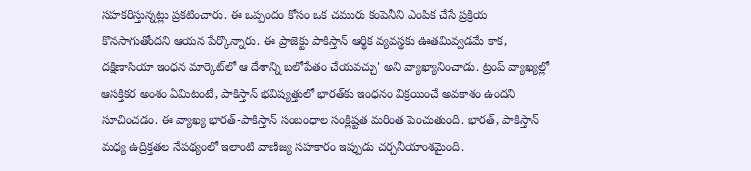సహకరిస్తున్నట్లు ప్రకటించారు. ఈ ఒప్పందం కోసం ఒక చమురు కంపెనీని ఎంపిక చేసే ప్రక్రియ కొనసాగుతోందని ఆయన పేర్కొన్నారు. ఈ ప్రాజెక్టు పాకిస్తాన్‌ ఆర్థిక వ్యవస్థకు ఊతమివ్వడమే కాక, దక్షిణాసియా ఇంధన మార్కెట్‌లో ఆ దేశాన్ని బలోపేతం చేయవచ్చు' అని వ్యాఖ్యానించాడు. ట్రంప్‌ వ్యాఖ్యల్లో ఆసక్తికర అంశం ఏమిటంటే, పాకిస్తాన్‌ భవిష్యత్తులో భారత్‌కు ఇంధనం విక్రయించే అవకాశం ఉందని సూచించడం. ఈ వ్యాఖ్య భారత్‌-పాకిస్తాన్‌ సంబంధాల సంక్లిష్టత మరింత పెంచుతుంది. భారత్, పాకిస్తాన్‌ మధ్య ఉద్రిక్తతల నేపథ్యంలో ఇలాంటి వాణిజ్య సహకారం ఇప్పుడు చర్చనీయాంశమైంది.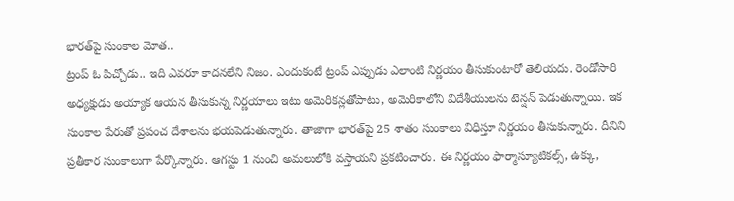భారత్‌పై సుంకాల మోత..
ట్రంప్‌ ఓ పిచ్చోడు.. ఇది ఎవరూ కాదనలేని నిజం. ఎందుకంటే ట్రంప్‌ ఎప్పుడు ఎలాంటి నిర్ణయం తీసుకుంటారో తెలియదు. రెండోసారి అధ్యక్షుడు అయ్యాక ఆయన తీసుకున్న నిర్ణయాలు ఇటు అమెరికన్లతోపాటు, అమెరికాలోని విదేశీయులను టెన్షన్‌ పెడుతున్నాయి. ఇక సుంకాల పేరుతో ప్రపంచ దేశాలను భయపెడుతున్నారు. తాజాగా భారత్‌పై 25 శాతం సుంకాలు విధిస్తూ నిర్ణయం తీసుకున్నారు. దీనిని ప్రతీకార సుంకాలుగా పేర్కొన్నారు. ఆగస్టు 1 నుంచి అమలులోకి వస్తాయని ప్రకటించారు. ఈ నిర్ణయం ఫార్మాస్యూటికల్స్, ఉక్కు,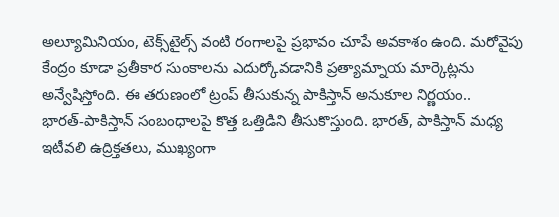అల్యూమినియం, టెక్స్‌టైల్స్‌ వంటి రంగాలపై ప్రభావం చూపే అవకాశం ఉంది. మరోవైపు కేంద్రం కూడా ప్రతీకార సుంకాలను ఎదుర్కోవడానికి ప్రత్యామ్నాయ మార్కెట్లను అన్వేషిస్తోంది. ఈ తరుణంలో ట్రంప్‌ తీసుకున్న పాకిస్తాన్‌ అనుకూల నిర్ణయం.. భారత్‌-పాకిస్తాన్‌ సంబంధాలపై కొత్త ఒత్తిడిని తీసుకొస్తుంది. భారత్, పాకిస్తాన్‌ మధ్య ఇటీవలి ఉద్రిక్తతలు, ముఖ్యంగా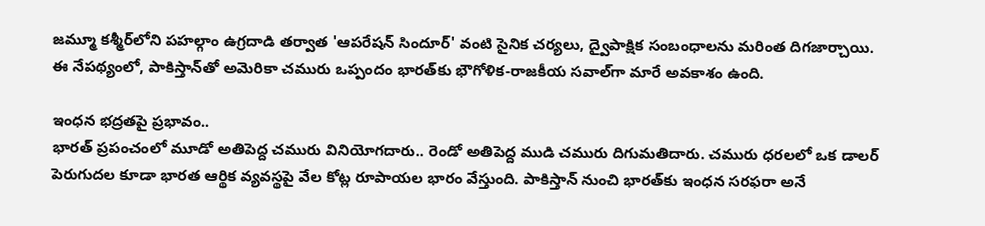జమ్మూ కశ్మీర్‌లోని పహల్గాం ఉగ్రదాడి తర్వాత 'ఆపరేషన్‌ సిందూర్‌' వంటి సైనిక చర్యలు, ద్వైపాక్షిక సంబంధాలను మరింత దిగజార్చాయి. ఈ నేపథ్యంలో, పాకిస్తాన్‌తో అమెరికా చమురు ఒప్పందం భారత్‌కు భౌగోళిక-రాజకీయ సవాల్‌గా మారే అవకాశం ఉంది.

ఇంధన భద్రతపై ప్రభావం..
భారత్‌ ప్రపంచంలో మూడో అతిపెద్ద చమురు వినియోగదారు.. రెండో అతిపెద్ద ముడి చమురు దిగుమతిదారు. చమురు ధరలలో ఒక డాలర్‌ పెరుగుదల కూడా భారత ఆర్థిక వ్యవస్థపై వేల కోట్ల రూపాయల భారం వేస్తుంది. పాకిస్తాన్‌ నుంచి భారత్‌కు ఇంధన సరఫరా అనే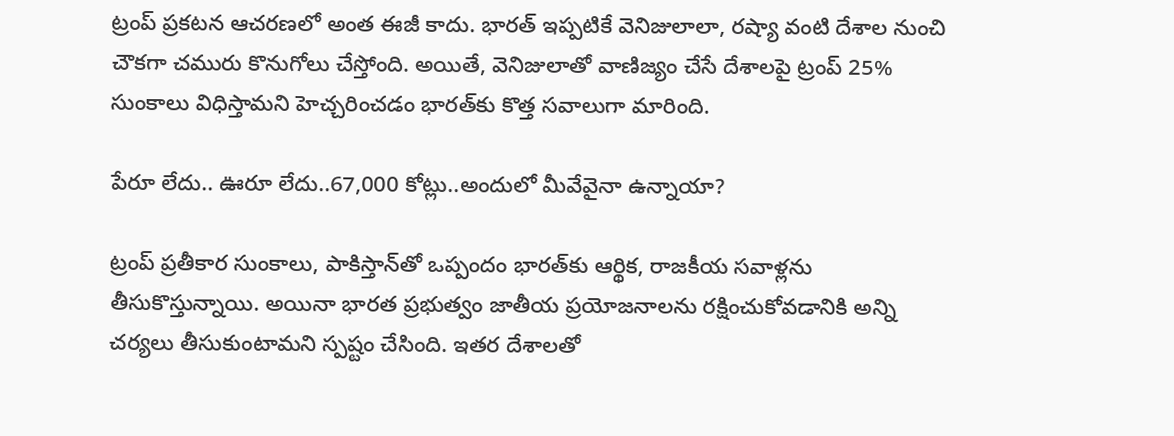ట్రంప్‌ ప్రకటన ఆచరణలో అంత ఈజీ కాదు. భారత్‌ ఇప్పటికే వెనిజులాలా, రష్యా వంటి దేశాల నుంచి చౌకగా చమురు కొనుగోలు చేస్తోంది. అయితే, వెనిజులాతో వాణిజ్యం చేసే దేశాలపై ట్రంప్‌ 25% సుంకాలు విధిస్తామని హెచ్చరించడం భారత్‌కు కొత్త సవాలుగా మారింది.

పేరూ లేదు.. ఊరూ లేదు..67,000 కోట్లు..అందులో మీవేవైనా ఉన్నాయా?

ట్రంప్‌ ప్రతీకార సుంకాలు, పాకిస్తాన్‌తో ఒప్పందం భారత్‌కు ఆర్థిక, రాజకీయ సవాళ్లను తీసుకొస్తున్నాయి. అయినా భారత ప్రభుత్వం జాతీయ ప్రయోజనాలను రక్షించుకోవడానికి అన్ని చర్యలు తీసుకుంటామని స్పష్టం చేసింది. ఇతర దేశాలతో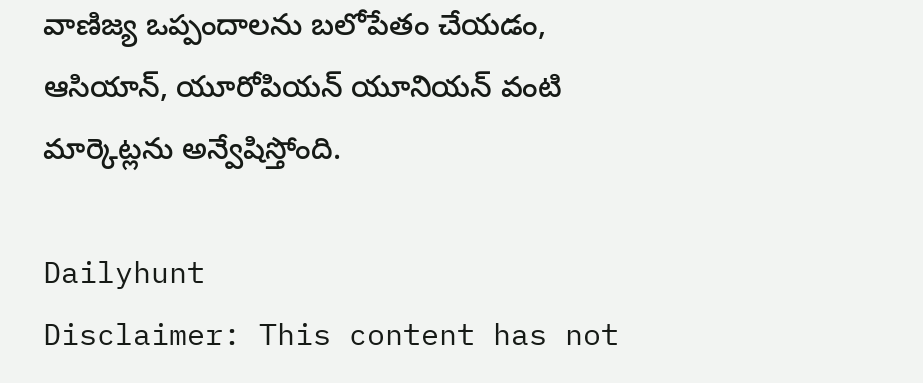వాణిజ్య ఒప్పందాలను బలోపేతం చేయడం, ఆసియాన్, యూరోపియన్‌ యూనియన్‌ వంటి మార్కెట్లను అన్వేషిస్తోంది.

Dailyhunt
Disclaimer: This content has not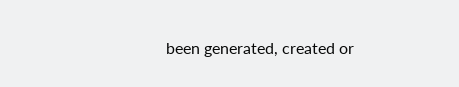been generated, created or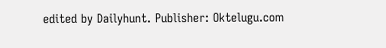edited by Dailyhunt. Publisher: Oktelugu.com